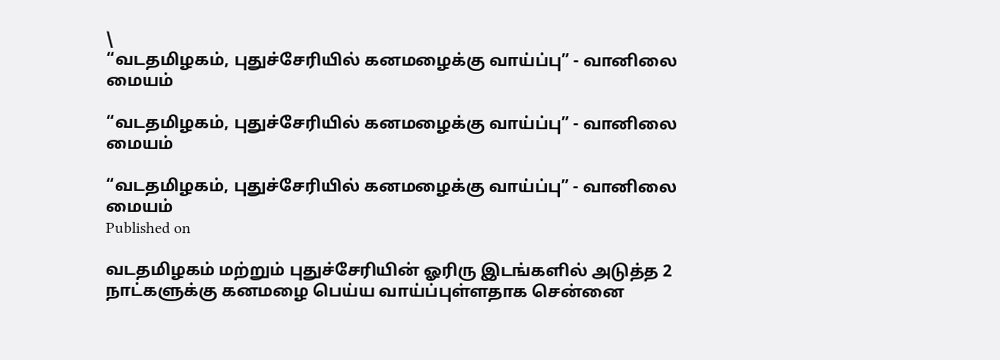\
“வடதமிழகம், புதுச்சேரியில் கனமழைக்கு வாய்ப்பு” - வானிலை மையம்

“வடதமிழகம், புதுச்சேரியில் கனமழைக்கு வாய்ப்பு” - வானிலை மையம்

“வடதமிழகம், புதுச்சேரியில் கனமழைக்கு வாய்ப்பு” - வானிலை மையம்
Published on

வ‌டதமிழகம் மற்றும் புதுச்சேரியின் ஓரிரு இடங்களில் அடுத்த 2 நாட்களுக்கு கனமழை பெய்ய வாய்ப்பு‌ள்ளதாக சென்னை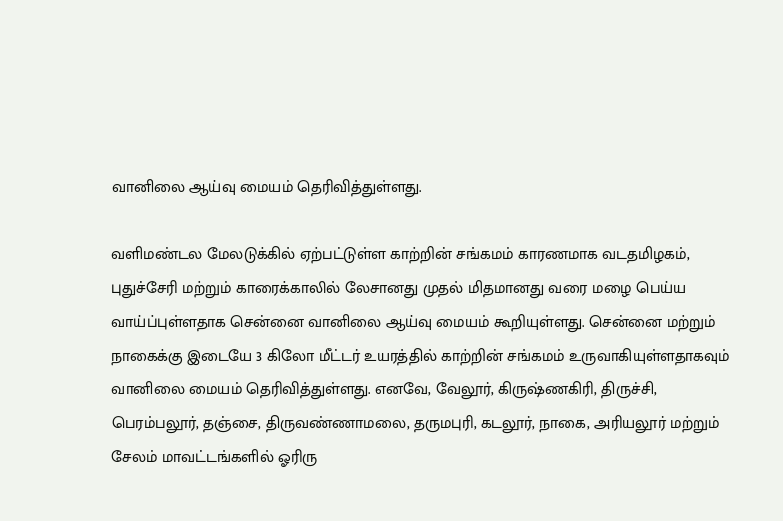வானிலை ஆய்வு மையம் தெரிவித்துள்ளது.

வளிமண்டல மேலடுக்கில் ஏற்பட்டுள்ள காற்றின் சங்கமம் காரணமாக வடதமிழகம், புதுச்சேரி மற்றும் காரைக்காலில் லேசானது முதல் மிதமானது வரை‌ மழை பெய்ய வாய்ப்புள்ளதாக சென்னை வானிலை ஆய்வு மையம் கூறியுள்ளது. சென்னை மற்றும் நாகைக்கு இடையே 3 கிலோ மீட்டர் உயரத்தில் காற்றின் சங்கமம் உருவாகியுள்ளதாகவும் வானிலை மையம் தெரிவித்துள்ளது. எனவே, வேலூர், கிருஷ்ணகிரி, திருச்சி, பெரம்பலூர், தஞ்சை, திருவண்ணாமலை, தருமபுரி, கடலூர், நாகை, அரியலூர் மற்றும் சேலம் மாவட்டங்களில் ஓரிரு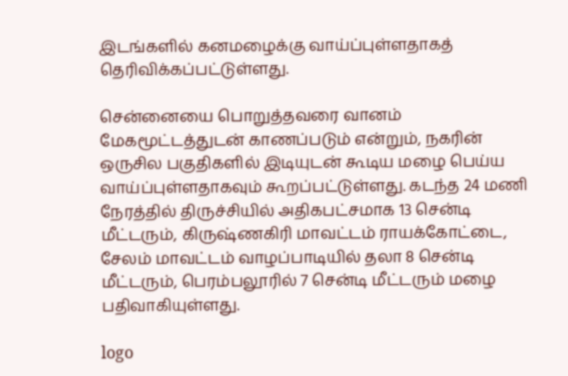இடங்களில் கனமழைக்கு வாய்ப்புள்ளதாகத் தெரிவிக்கப்பட்டுள்ளது.

சென்னையை பொறுத்தவரை வானம் மேகமூட்டத்துடன் காணப்படும் என்றும், நகரின் ஒருசில பகுதிகளில் இடியுடன் கூடிய மழை பெய்ய வாய்ப்புள்ளதாகவும் கூறப்பட்டுள்ளது. கடந்த 24 மணி நேரத்தில் திருச்சி‌யில் அதிகபட்சமாக 13 சென்டி மீட்டரும், கிருஷ்ணகிரி மாவட்டம் ராயக்கோட்டை, சேலம் மாவட்டம் வாழப்பாடியில் தலா 8 சென்டி மீட்டரும், பெரம்பலூரில் 7 சென்டி மீட்டரும் மழை பதிவாகியுள்ளது.

logo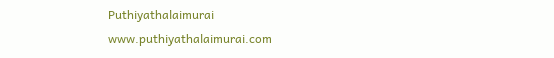Puthiyathalaimurai
www.puthiyathalaimurai.com